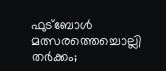ഫുട്‌ബോള്‍ മത്സരത്തെച്ചൊല്ലി തര്‍ക്കം;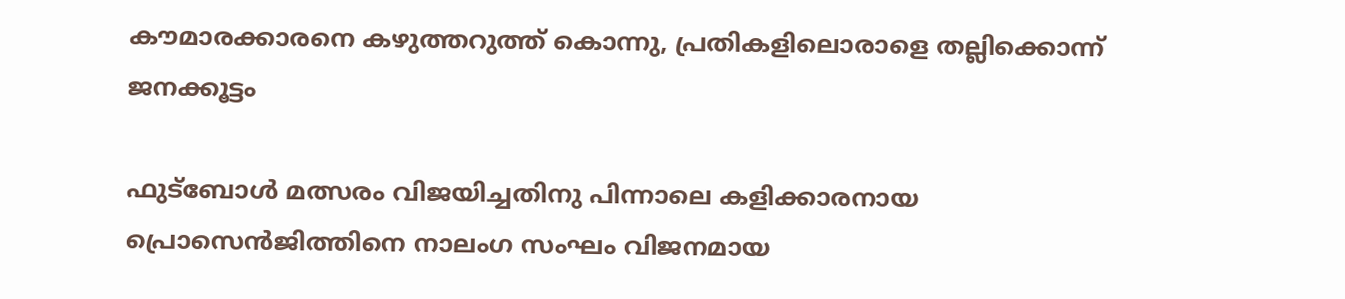കൗമാരക്കാരനെ കഴുത്തറുത്ത് കൊന്നു, പ്രതികളിലൊരാളെ തല്ലിക്കൊന്ന് ജനക്കൂട്ടം

ഫുട്‌ബോള്‍ മത്സരം വിജയിച്ചതിനു പിന്നാലെ കളിക്കാരനായ പ്രൊസെന്‍ജിത്തിനെ നാലംഗ സംഘം വിജനമായ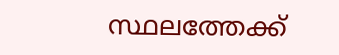സ്ഥലത്തേക്ക്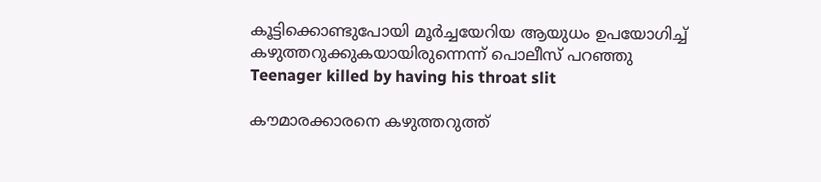കൂട്ടിക്കൊണ്ടുപോയി മൂര്‍ച്ചയേറിയ ആയുധം ഉപയോഗിച്ച് കഴുത്തറുക്കുകയായിരുന്നെന്ന് പൊലീസ് പറഞ്ഞു
Teenager killed by having his throat slit

കൗമാരക്കാരനെ കഴുത്തറുത്ത്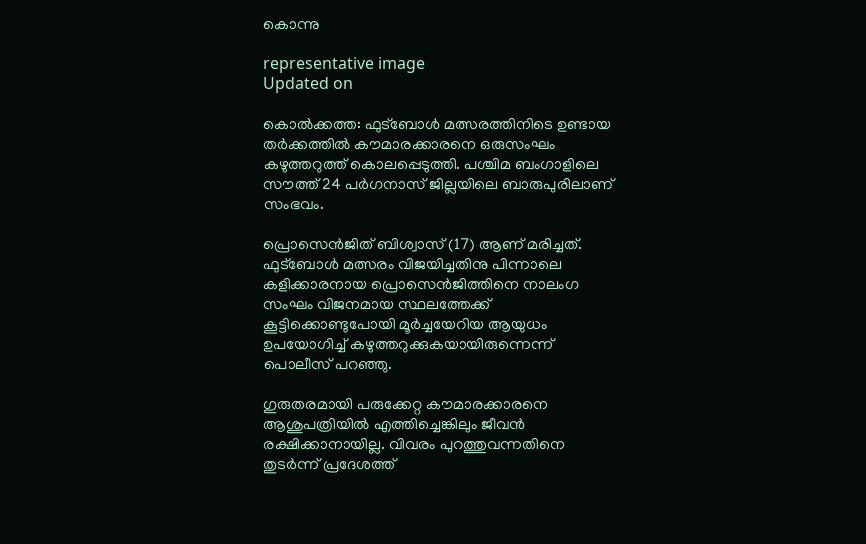കൊന്നു

representative image
Updated on

കൊല്‍ക്കത്ത: ഫുട്‌ബോള്‍ മത്സരത്തിനിടെ ഉണ്ടായ തര്‍ക്കത്തില്‍ കൗമാരക്കാരനെ ഒരുസംഘം കഴുത്തറുത്ത് കൊലപ്പെടുത്തി. പശ്ചിമ ബംഗാളിലെ സൗത്ത് 24 പര്‍ഗനാസ് ജില്ലയിലെ ബാരുപുരിലാണ് സംഭവം.

പ്രൊസെന്‍ജിത് ബിശ്വാസ് (17) ആണ് മരിച്ചത്. ഫുട്‌ബോള്‍ മത്സരം വിജയിച്ചതിനു പിന്നാലെ കളിക്കാരനായ പ്രൊസെന്‍ജിത്തിനെ നാലംഗ സംഘം വിജനമായ സ്ഥലത്തേക്ക് കൂട്ടിക്കൊണ്ടുപോയി മൂര്‍ച്ചയേറിയ ആയുധം ഉപയോഗിച്ച് കഴുത്തറുക്കുകയായിരുന്നെന്ന് പൊലീസ് പറഞ്ഞു.

ഗുരുതരമായി പരുക്കേറ്റ കൗമാരക്കാരനെ ആശുപത്രിയില്‍ എത്തിച്ചെങ്കിലും ജീവന്‍ രക്ഷിക്കാനായില്ല. വിവരം പുറത്തുവന്നതിനെ തുടര്‍ന്ന് പ്രദേശത്ത്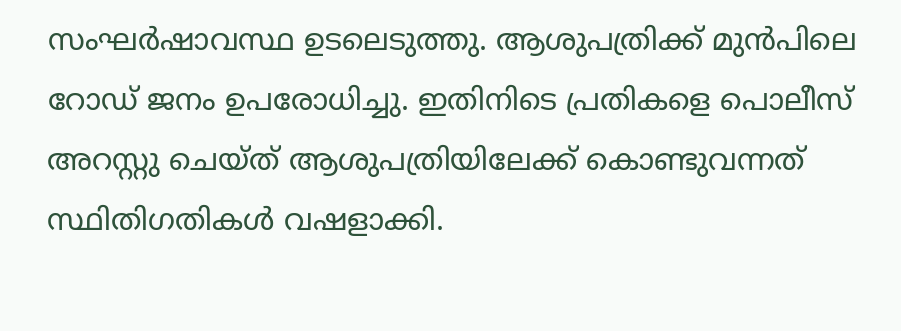സംഘര്‍ഷാവസ്ഥ ഉടലെടുത്തു. ആശുപത്രിക്ക് മുന്‍പിലെ റോഡ് ജനം ഉപരോധിച്ചു. ഇതിനിടെ പ്രതികളെ പൊലീസ് അറസ്റ്റു ചെയ്ത് ആശുപത്രിയിലേക്ക് കൊണ്ടുവന്നത് സ്ഥിതിഗതികള്‍ വഷളാക്കി.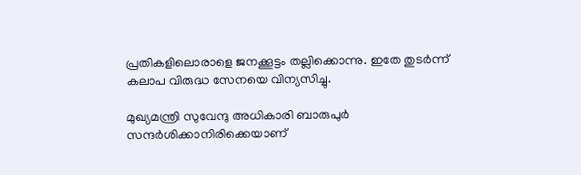പ്രതികളിലൊരാളെ ജനക്കൂട്ടം തല്ലിക്കൊന്നു. ഇതേ തുടര്‍ന്ന് കലാപ വിരുദ്ധ സേനയെ വിന്യസിച്ചു.

മുഖ്യമന്ത്രി സുവേന്ദു അധികാരി ബാരുപുര്‍ സന്ദര്‍ശിക്കാനിരിക്കെയാണ്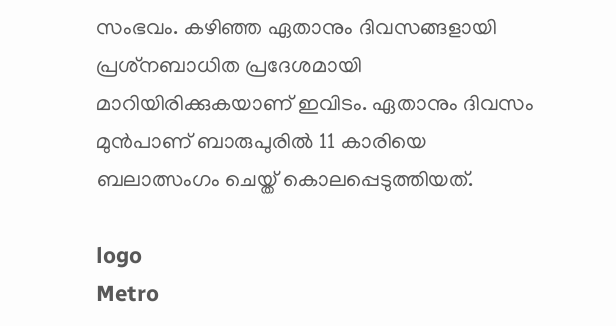സംഭവം. കഴിഞ്ഞ ഏതാനും ദിവസങ്ങളായി പ്രശ്‌നബാധിത പ്രദേശമായി മാറിയിരിക്കുകയാണ് ഇവിടം. ഏതാനും ദിവസം മുന്‍പാണ് ബാരുപുരില്‍ 11 കാരിയെ ബലാത്സംഗം ചെയ്ത് കൊലപ്പെടുത്തിയത്.

logo
Metro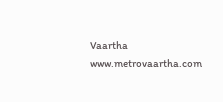Vaartha
www.metrovaartha.com